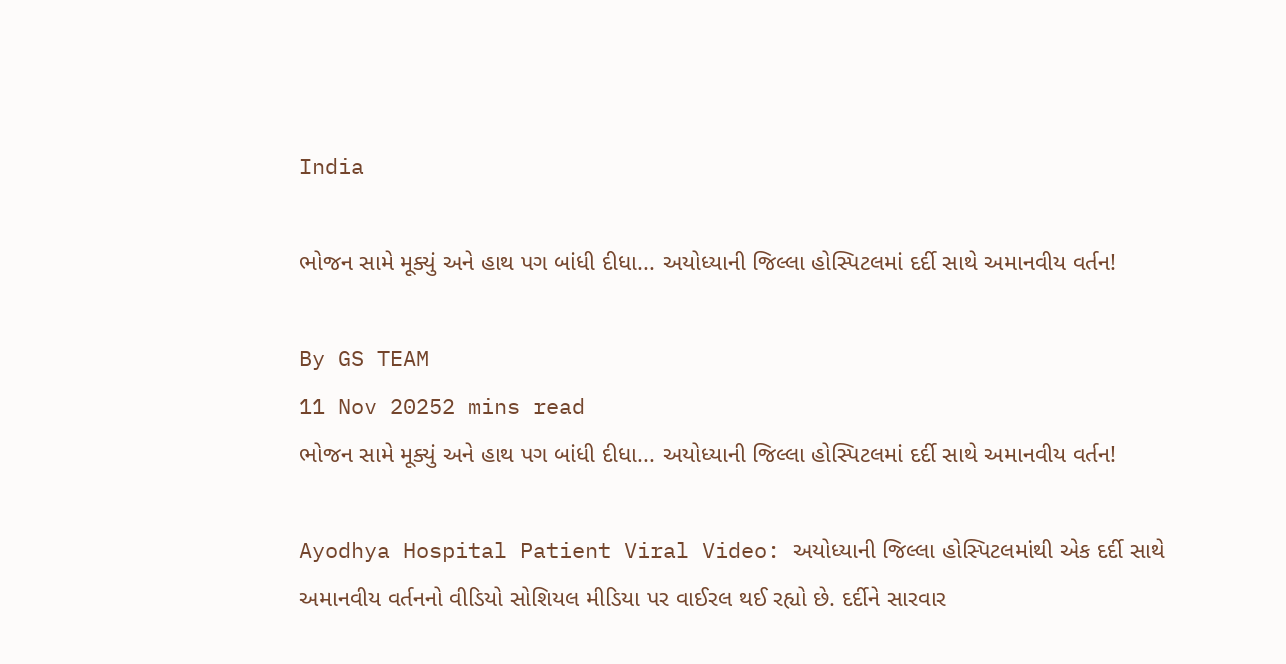India

ભોજન સામે મૂક્યું અને હાથ પગ બાંધી દીધા... અયોધ્યાની જિલ્લા હોસ્પિટલમાં દર્દી સાથે અમાનવીય વર્તન!

By GS TEAM
11 Nov 20252 mins read
ભોજન સામે મૂક્યું અને હાથ પગ બાંધી દીધા... અયોધ્યાની જિલ્લા હોસ્પિટલમાં દર્દી સાથે અમાનવીય વર્તન!

Ayodhya Hospital Patient Viral Video: અયોધ્યાની જિલ્લા હોસ્પિટલમાંથી એક દર્દી સાથે અમાનવીય વર્તનનો વીડિયો સોશિયલ મીડિયા પર વાઈરલ થઈ રહ્યો છે. દર્દીને સારવાર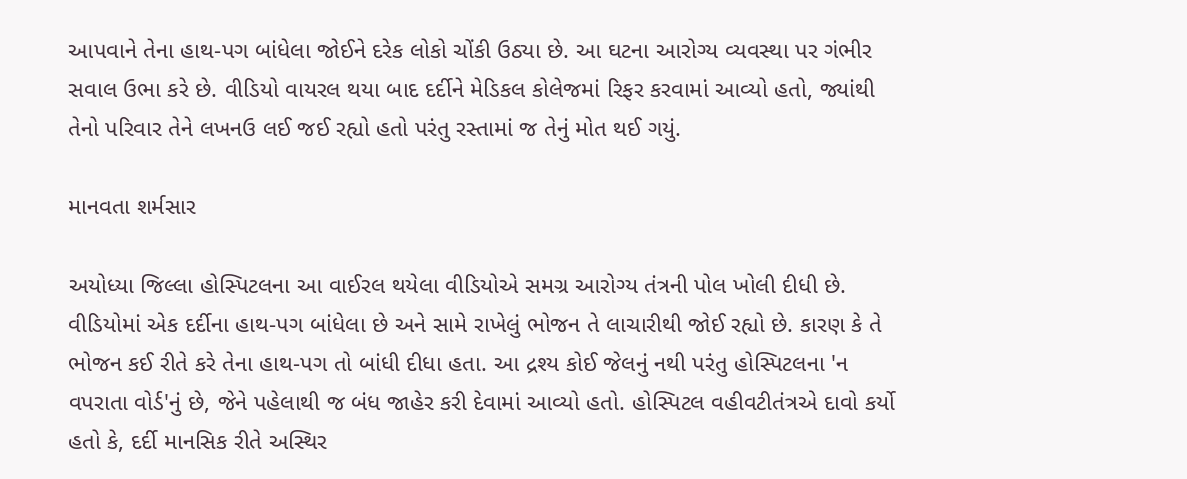આપવાને તેના હાથ-પગ બાંધેલા જોઈને દરેક લોકો ચોંકી ઉઠ્યા છે. આ ઘટના આરોગ્ય વ્યવસ્થા પર ગંભીર સવાલ ઉભા કરે છે. વીડિયો વાયરલ થયા બાદ દર્દીને મેડિકલ કોલેજમાં રિફર કરવામાં આવ્યો હતો, જ્યાંથી તેનો પરિવાર તેને લખનઉ લઈ જઈ રહ્યો હતો પરંતુ રસ્તામાં જ તેનું મોત થઈ ગયું.

માનવતા શર્મસાર

અયોધ્યા જિલ્લા હોસ્પિટલના આ વાઈરલ થયેલા વીડિયોએ સમગ્ર આરોગ્ય તંત્રની પોલ ખોલી દીધી છે. વીડિયોમાં એક દર્દીના હાથ-પગ બાંધેલા છે અને સામે રાખેલું ભોજન તે લાચારીથી જોઈ રહ્યો છે. કારણ કે તે ભોજન કઈ રીતે કરે તેના હાથ-પગ તો બાંધી દીધા હતા. આ દ્રશ્ય કોઈ જેલનું નથી પરંતુ હોસ્પિટલના 'ન વપરાતા વોર્ડ'નું છે, જેને પહેલાથી જ બંધ જાહેર કરી દેવામાં આવ્યો હતો. હોસ્પિટલ વહીવટીતંત્રએ દાવો કર્યો હતો કે, દર્દી માનસિક રીતે અસ્થિર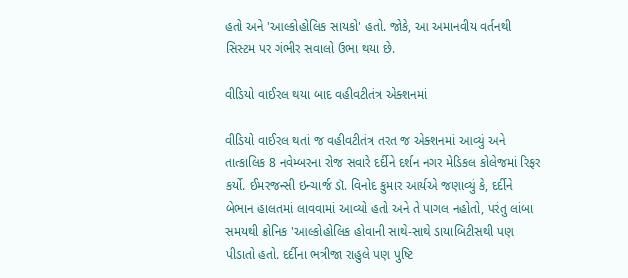હતો અને 'આલ્કોહોલિક સાયકો' હતો. જોકે, આ અમાનવીય વર્તનથી સિસ્ટમ પર ગંભીર સવાલો ઉભા થયા છે.

વીડિયો વાઈરલ થયા બાદ વહીવટીતંત્ર એક્શનમાં

વીડિયો વાઈરલ થતાં જ વહીવટીતંત્ર તરત જ એક્શનમાં આવ્યું અને તાત્કાલિક 8 નવેમ્બરના રોજ સવારે દર્દીને દર્શન નગર મેડિકલ કોલેજમાં રિફર કર્યો. ઈમરજન્સી ઇન્ચાર્જ ડૉ. વિનોદ કુમાર આર્યએ જણાવ્યું કે, દર્દીને બેભાન હાલતમાં લાવવામાં આવ્યો હતો અને તે પાગલ નહોતો, પરંતુ લાંબા સમયથી ક્રોનિક 'આલ્કોહોલિક હોવાની સાથે-સાથે ડાયાબિટીસથી પણ પીડાતો હતો. દર્દીના ભત્રીજા રાહુલે પણ પુષ્ટિ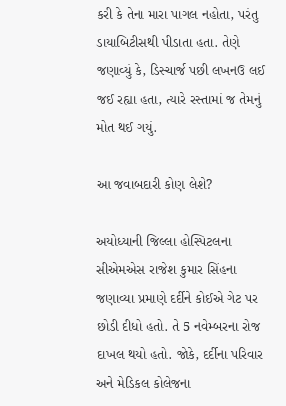કરી કે તેના મારા પાગલ નહોતા, પરંતુ ડાયાબિટીસથી પીડાતા હતા. તેણે જણાવ્યું કે, ડિસ્ચાર્જ પછી લખનઉ લઈ જઈ રહ્યા હતા, ત્યારે રસ્તામાં જ તેમનું મોત થઈ ગયું.

આ જવાબદારી કોણ લેશે?

અયોધ્યાની જિલ્લા હોસ્પિટલના સીએમએસ રાજેશ કુમાર સિંહના જણાવ્યા પ્રમાણે દર્દીને કોઈએ ગેટ પર છોડી દીધો હતો. તે 5 નવેમ્બરના રોજ દાખલ થયો હતો. જોકે, દર્દીના પરિવાર અને મેડિકલ કોલેજના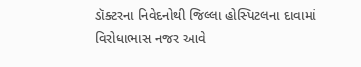ડૉક્ટરના નિવેદનોથી જિલ્લા હોસ્પિટલના દાવામાં વિરોધાભાસ નજર આવે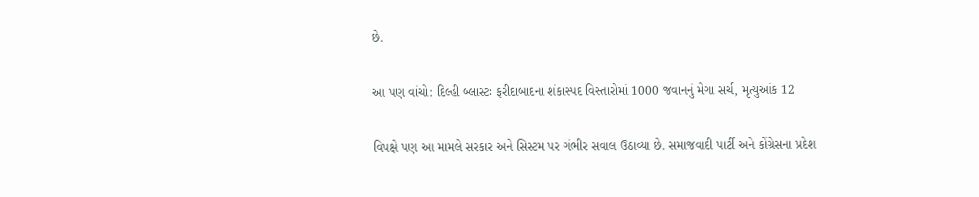છે.

આ પણ વાંચો: દિલ્હી બ્લાસ્ટઃ ફરીદાબાદના શંકાસ્પદ વિસ્તારોમાં 1000 જવાનનું મેગા સર્ચ, મૃત્યુઆંક 12

વિપક્ષે પણ આ મામલે સરકાર અને સિસ્ટમ પર ગંભીર સવાલ ઉઠાવ્યા છે. સમાજવાદી પાર્ટી અને કોંગ્રેસના પ્રદેશ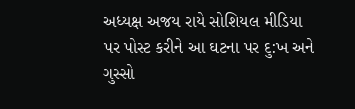અધ્યક્ષ અજય રાયે સોશિયલ મીડિયા પર પોસ્ટ કરીને આ ઘટના પર દુ:ખ અને ગુસ્સો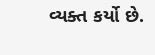વ્યક્ત કર્યો છે.